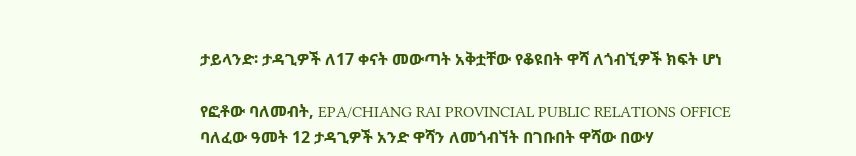ታይላንድ፡ ታዳጊዎች ለ17 ቀናት መውጣት አቅቷቸው የቆዩበት ዋሻ ለጎብኚዎች ክፍት ሆነ

የፎቶው ባለመብት, EPA/CHIANG RAI PROVINCIAL PUBLIC RELATIONS OFFICE
ባለፈው ዓመት 12 ታዳጊዎች አንድ ዋሻን ለመጎብኘት በገቡበት ዋሻው በውሃ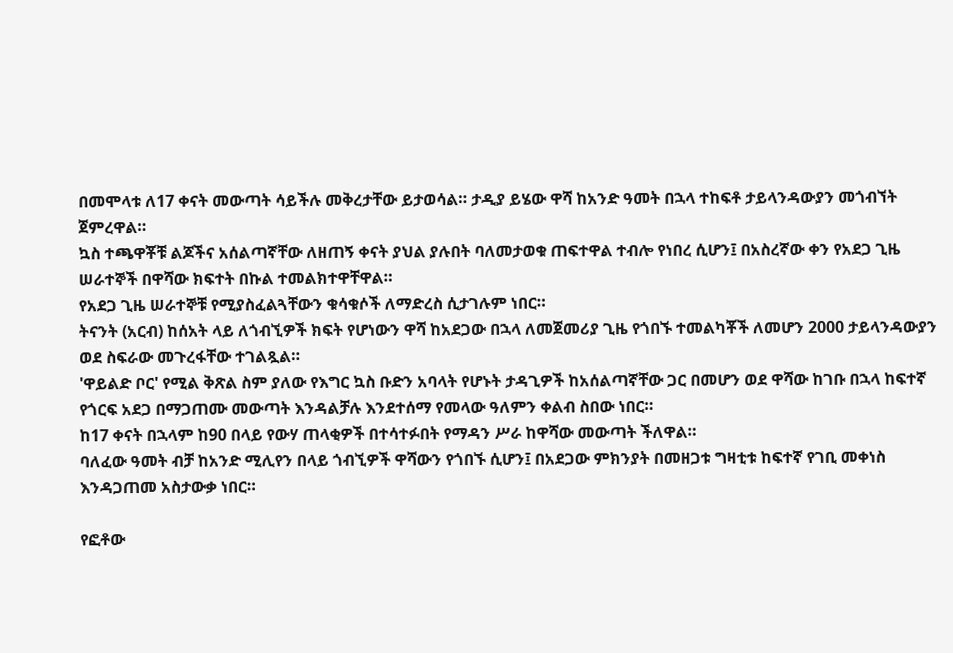በመሞላቱ ለ17 ቀናት መውጣት ሳይችሉ መቅረታቸው ይታወሳል። ታዲያ ይሄው ዋሻ ከአንድ ዓመት በኋላ ተከፍቶ ታይላንዳውያን መጎብኘት ጀምረዋል።
ኳስ ተጫዋቾቹ ልጆችና አሰልጣኛቸው ለዘጠኝ ቀናት ያህል ያሉበት ባለመታወቁ ጠፍተዋል ተብሎ የነበረ ሲሆን፤ በአስረኛው ቀን የአደጋ ጊዜ ሠራተኞች በዋሻው ክፍተት በኩል ተመልክተዋቸዋል።
የአደጋ ጊዜ ሠራተኞቹ የሚያስፈልጓቸውን ቁሳቁሶች ለማድረስ ሲታገሉም ነበር።
ትናንት (አርብ) ከሰአት ላይ ለጎብኚዎች ክፍት የሆነውን ዋሻ ከአደጋው በኋላ ለመጀመሪያ ጊዜ የጎበኙ ተመልካቾች ለመሆን 2000 ታይላንዳውያን ወደ ስፍራው መጉረፋቸው ተገልጿል።
'ዋይልድ ቦር' የሚል ቅጽል ስም ያለው የእግር ኳስ ቡድን አባላት የሆኑት ታዳጊዎች ከአሰልጣኛቸው ጋር በመሆን ወደ ዋሻው ከገቡ በኋላ ከፍተኛ የጎርፍ አደጋ በማጋጠሙ መውጣት እንዳልቻሉ እንደተሰማ የመላው ዓለምን ቀልብ ስበው ነበር።
ከ17 ቀናት በኋላም ከ90 በላይ የውሃ ጠላቂዎች በተሳተፉበት የማዳን ሥራ ከዋሻው መውጣት ችለዋል።
ባለፈው ዓመት ብቻ ከአንድ ሚሊየን በላይ ጎብኚዎች ዋሻውን የጎበኙ ሲሆን፤ በአደጋው ምክንያት በመዘጋቱ ግዛቲቱ ከፍተኛ የገቢ መቀነስ እንዳጋጠመ አስታውቃ ነበር።

የፎቶው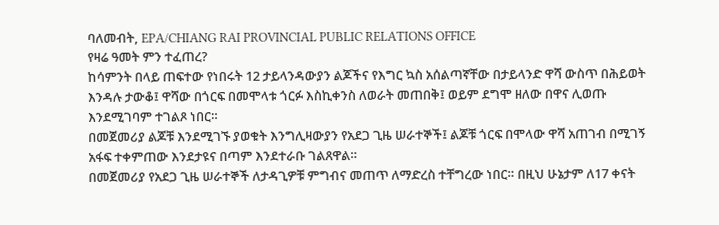ባለመብት, EPA/CHIANG RAI PROVINCIAL PUBLIC RELATIONS OFFICE
የዛሬ ዓመት ምን ተፈጠረ?
ከሳምንት በላይ ጠፍተው የነበሩት 12 ታይላንዳውያን ልጆችና የእግር ኳስ አሰልጣኛቸው በታይላንድ ዋሻ ውስጥ በሕይወት እንዳሉ ታውቆ፤ ዋሻው በጎርፍ በመሞላቱ ጎርፉ እስኪቀንስ ለወራት መጠበቅ፤ ወይም ደግሞ ዘለው በዋና ሊወጡ እንደሚገባም ተገልጾ ነበር።
በመጀመሪያ ልጆቹ እንደሚገኙ ያወቁት እንግሊዛውያን የአደጋ ጊዜ ሠራተኞች፤ ልጆቹ ጎርፍ በሞላው ዋሻ አጠገብ በሚገኝ አፋፍ ተቀምጠው እንደታዩና በጣም እንደተራቡ ገልጸዋል።
በመጀመሪያ የአደጋ ጊዜ ሠራተኞች ለታዳጊዎቹ ምግብና መጠጥ ለማድረስ ተቸግረው ነበር። በዚህ ሁኔታም ለ17 ቀናት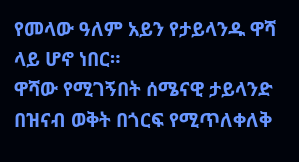የመላው ዓለም አይን የታይላንዱ ዋሻ ላይ ሆኖ ነበር።
ዋሻው የሚገኝበት ሰሜናዊ ታይላንድ በዝናብ ወቅት በጎርፍ የሚጥለቀለቅ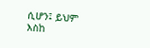ሲሆን፤ ይህም እስከ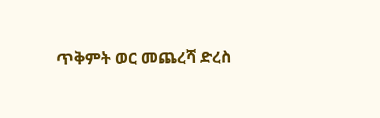ጥቅምት ወር መጨረሻ ድረስ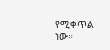የሚቀጥል ነው።